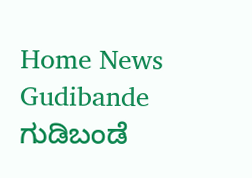Home News Gudibande ಗುಡಿಬಂಡೆ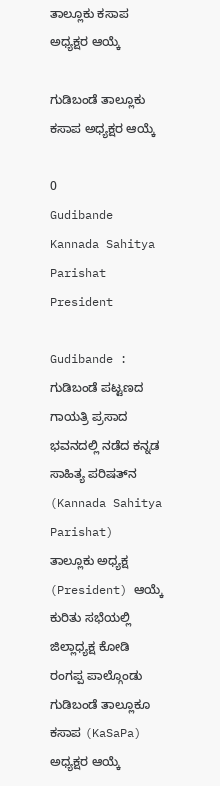ತಾಲ್ಲೂಕು ಕಸಾಪ ಅಧ್ಯಕ್ಷರ ಆಯ್ಕೆ

ಗುಡಿಬಂಡೆ ತಾಲ್ಲೂಕು ಕಸಾಪ ಅಧ್ಯಕ್ಷರ ಆಯ್ಕೆ

0
Gudibande Kannada Sahitya Parishat President

Gudibande : ಗುಡಿಬಂಡೆ ಪಟ್ಟಣದ ಗಾಯತ್ರಿ ಪ್ರಸಾದ ಭವನದಲ್ಲಿ ನಡೆದ ಕನ್ನಡ ಸಾಹಿತ್ಯ ಪರಿಷತ್‌ನ (Kannada Sahitya Parishat) ತಾಲ್ಲೂಕು ಅಧ್ಯಕ್ಷ (President) ಆಯ್ಕೆ ಕುರಿತು ಸಭೆಯಲ್ಲಿ ಜಿಲ್ಲಾಧ್ಯಕ್ಷ ಕೋಡಿ ರಂಗಪ್ಪ ಪಾಲ್ಗೊಂಡು ಗುಡಿಬಂಡೆ ತಾಲ್ಲೂಕೂ ಕಸಾಪ (KaSaPa) ಅಧ್ಯಕ್ಷರ ಆಯ್ಕೆ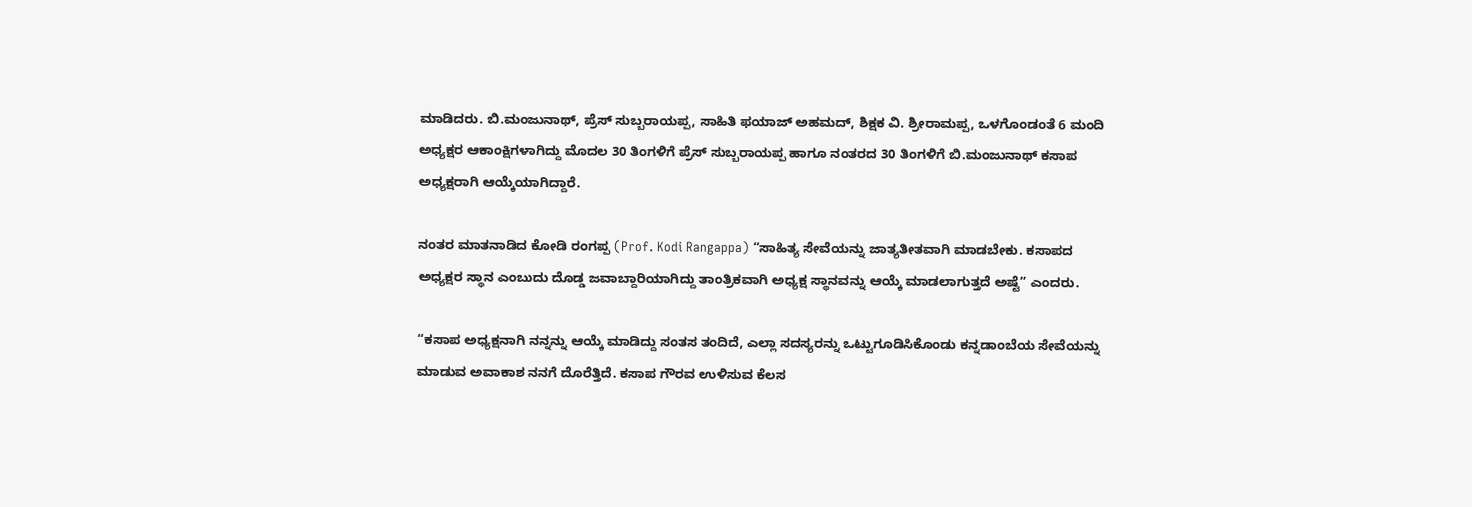ಮಾಡಿದರು. ಬಿ.ಮಂಜುನಾಥ್, ಪ್ರೆಸ್ ಸುಬ್ಬರಾಯಪ್ಪ, ಸಾಹಿತಿ ಫಯಾಜ್ ಅಹಮದ್, ಶಿಕ್ಷಕ ವಿ. ಶ್ರೀರಾಮಪ್ಪ, ಒಳಗೊಂಡಂತೆ 6 ಮಂದಿ ಅಧ್ಯಕ್ಷರ ಆಕಾಂಕ್ಷಿಗಳಾಗಿದ್ದು ಮೊದಲ 30 ತಿಂಗಳಿಗೆ ಪ್ರೆಸ್ ಸುಬ್ಬರಾಯಪ್ಪ ಹಾಗೂ ನಂತರದ 30 ತಿಂಗಳಿಗೆ ಬಿ.ಮಂಜುನಾಥ್ ಕಸಾಪ ಅಧ್ಯಕ್ಷರಾಗಿ ಆಯ್ಕೆಯಾಗಿದ್ದಾರೆ.

ನಂತರ ಮಾತನಾಡಿದ ಕೋಡಿ ರಂಗಪ್ಪ (Prof. Kodi Rangappa) “ಸಾಹಿತ್ಯ ಸೇವೆಯನ್ನು ಜಾತ್ಯತೀತವಾಗಿ ಮಾಡಬೇಕು. ಕಸಾಪದ ಅಧ್ಯಕ್ಷರ ಸ್ಥಾನ ಎಂಬುದು ದೊಡ್ಡ ಜವಾಬ್ದಾರಿಯಾಗಿದ್ದು ತಾಂತ್ರಿಕವಾಗಿ ಅಧ್ಯಕ್ಷ ಸ್ಥಾನವನ್ನು ಆಯ್ಕೆ ಮಾಡಲಾಗುತ್ತದೆ ಅಷ್ಟೆ” ಎಂದರು.

“ಕಸಾಪ ಅಧ್ಯಕ್ಷನಾಗಿ ನನ್ನನ್ನು ಆಯ್ಕೆ ಮಾಡಿದ್ದು ಸಂತಸ ತಂದಿದೆ, ಎಲ್ಲಾ ಸದಸ್ಯರನ್ನು ಒಟ್ಟುಗೂಡಿಸಿಕೊಂಡು ಕನ್ನಡಾಂಬೆಯ ಸೇವೆಯನ್ನು ಮಾಡುವ ಅವಾಕಾಶ ನನಗೆ ದೊರೆತ್ತಿದೆ. ಕಸಾಪ ಗೌರವ ಉಳಿಸುವ ಕೆಲಸ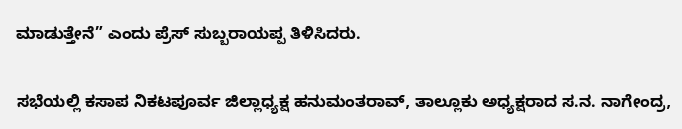ಮಾಡುತ್ತೇನೆ” ಎಂದು ಪ್ರೆಸ್ ಸುಬ್ಬರಾಯಪ್ಪ ತಿಳಿಸಿದರು.

ಸಭೆಯಲ್ಲಿ ಕಸಾಪ ನಿಕಟಪೂರ್ವ ಜಿಲ್ಲಾಧ್ಯಕ್ಷ ಹನುಮಂತರಾವ್, ತಾಲ್ಲೂಕು ಅಧ್ಯಕ್ಷರಾದ ಸ.ನ. ನಾಗೇಂದ್ರ,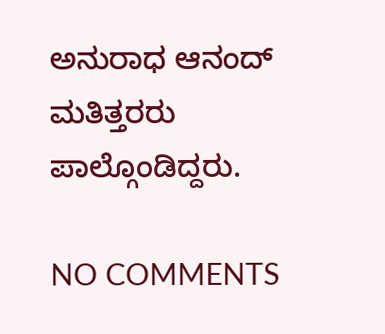ಅನುರಾಧ ಆನಂದ್ ಮತಿತ್ತರರು ಪಾಲ್ಗೊಂಡಿದ್ದರು.

NO COMMENTS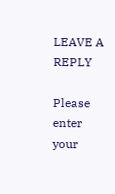LEAVE A REPLY

Please enter your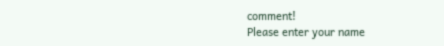comment!
Please enter your name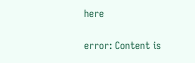here

error: Content is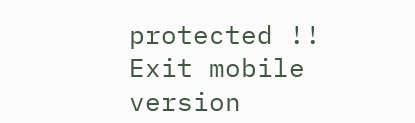protected !!
Exit mobile version